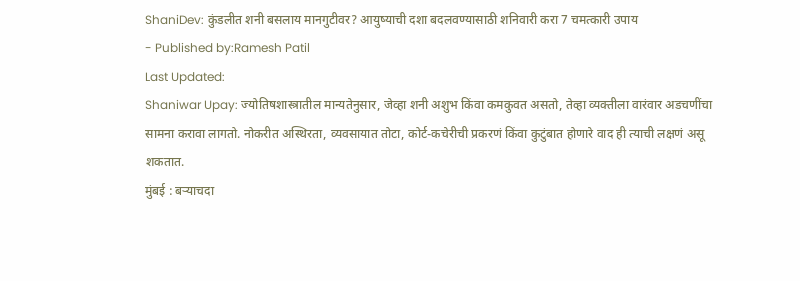ShaniDev: कुंडलीत शनी बसलाय मानगुटीवर? आयुष्याची दशा बदलवण्यासाठी शनिवारी करा 7 चमत्कारी उपाय
- Published by:Ramesh Patil
Last Updated:
Shaniwar Upay: ज्योतिषशास्त्रातील मान्यतेनुसार, जेव्हा शनी अशुभ किंवा कमकुवत असतो, तेव्हा व्यक्तीला वारंवार अडचणींचा सामना करावा लागतो. नोकरीत अस्थिरता, व्यवसायात तोटा, कोर्ट-कचेरीची प्रकरणं किंवा कुटुंबात होणारे वाद ही त्याची लक्षणं असू शकतात.
मुंबई : बऱ्याचदा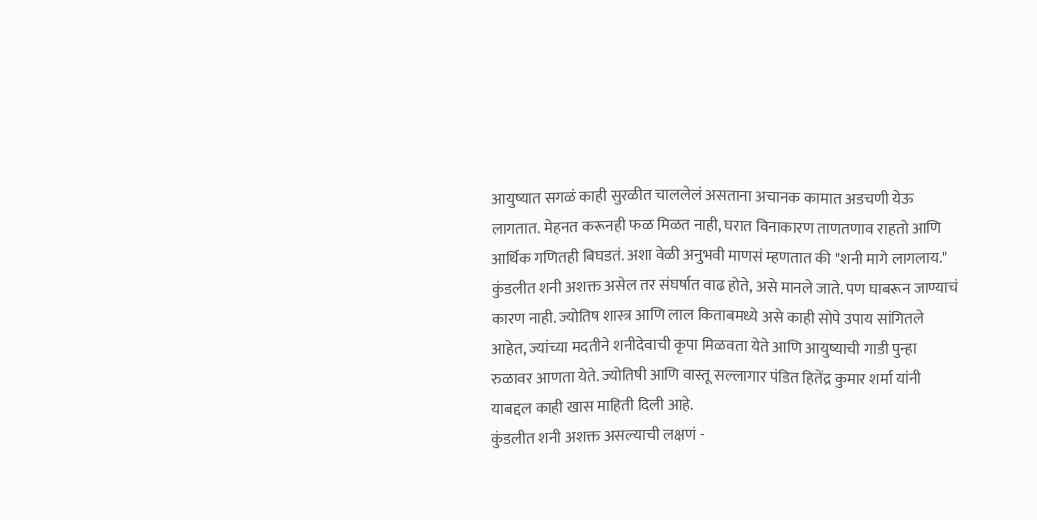आयुष्यात सगळं काही सुरळीत चाललेलं असताना अचानक कामात अडचणी येऊ लागतात. मेहनत करूनही फळ मिळत नाही, घरात विनाकारण ताणतणाव राहतो आणि आर्थिक गणितही बिघडतं. अशा वेळी अनुभवी माणसं म्हणतात की "शनी मागे लागलाय." कुंडलीत शनी अशक्त असेल तर संघर्षात वाढ होते, असे मानले जाते. पण घाबरून जाण्याचं कारण नाही. ज्योतिष शास्त्र आणि लाल किताबमध्ये असे काही सोपे उपाय सांगितले आहेत, ज्यांच्या मदतीने शनीदेवाची कृपा मिळवता येते आणि आयुष्याची गाडी पुन्हा रुळावर आणता येते. ज्योतिषी आणि वास्तू सल्लागार पंडित हितेंद्र कुमार शर्मा यांनी याबद्दल काही खास माहिती दिली आहे.
कुंडलीत शनी अशक्त असल्याची लक्षणं -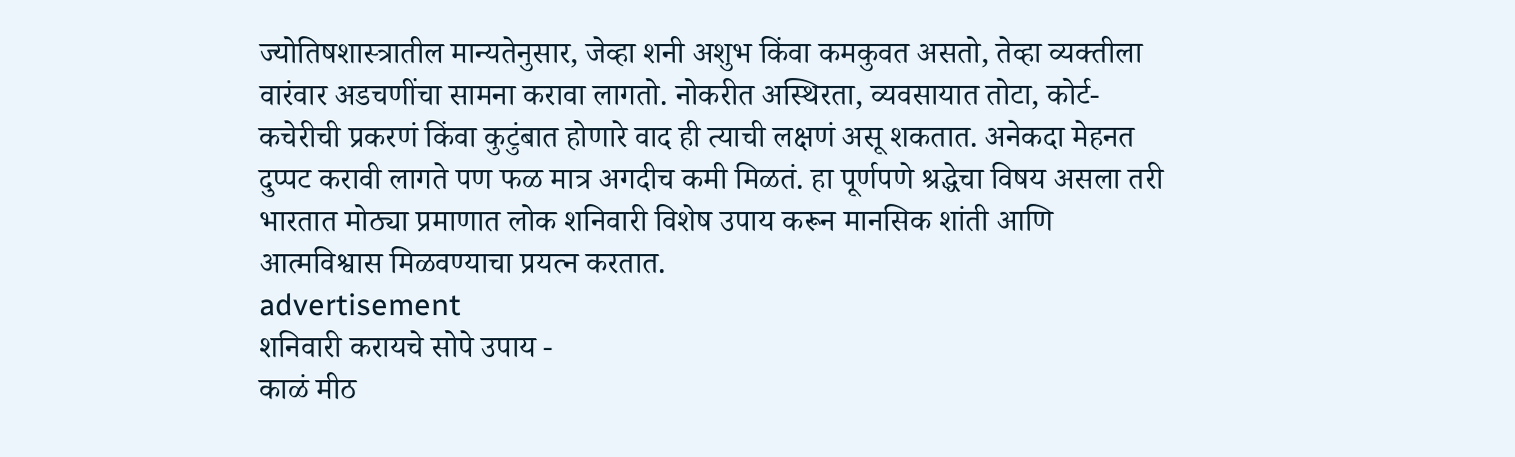ज्योतिषशास्त्रातील मान्यतेनुसार, जेव्हा शनी अशुभ किंवा कमकुवत असतो, तेव्हा व्यक्तीला वारंवार अडचणींचा सामना करावा लागतो. नोकरीत अस्थिरता, व्यवसायात तोटा, कोर्ट-कचेरीची प्रकरणं किंवा कुटुंबात होणारे वाद ही त्याची लक्षणं असू शकतात. अनेकदा मेहनत दुप्पट करावी लागते पण फळ मात्र अगदीच कमी मिळतं. हा पूर्णपणे श्रद्धेचा विषय असला तरी भारतात मोठ्या प्रमाणात लोक शनिवारी विशेष उपाय करून मानसिक शांती आणि आत्मविश्वास मिळवण्याचा प्रयत्न करतात.
advertisement
शनिवारी करायचे सोपे उपाय -
काळं मीठ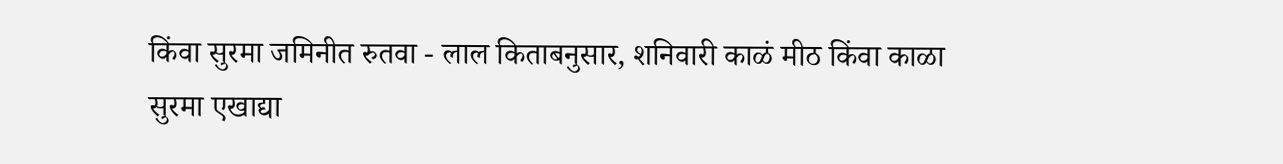किंवा सुरमा जमिनीत रुतवा - लाल किताबनुसार, शनिवारी काळं मीठ किंवा काळा सुरमा एखाद्या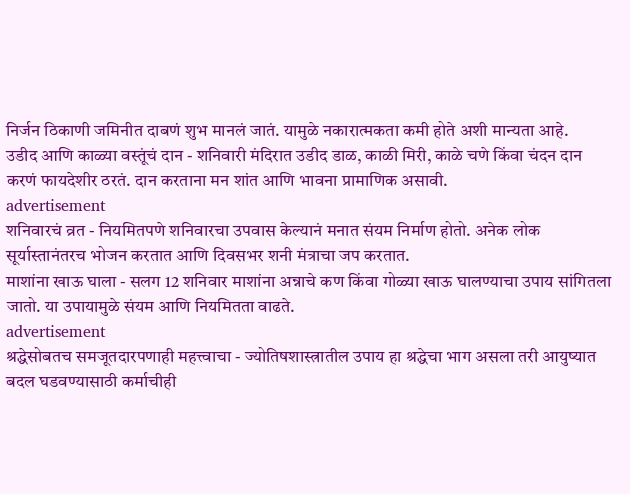निर्जन ठिकाणी जमिनीत दाबणं शुभ मानलं जातं. यामुळे नकारात्मकता कमी होते अशी मान्यता आहे.
उडीद आणि काळ्या वस्तूंचं दान - शनिवारी मंदिरात उडीद डाळ, काळी मिरी, काळे चणे किंवा चंदन दान करणं फायदेशीर ठरतं. दान करताना मन शांत आणि भावना प्रामाणिक असावी.
advertisement
शनिवारचं व्रत - नियमितपणे शनिवारचा उपवास केल्यानं मनात संयम निर्माण होतो. अनेक लोक सूर्यास्तानंतरच भोजन करतात आणि दिवसभर शनी मंत्राचा जप करतात.
माशांना खाऊ घाला - सलग 12 शनिवार माशांना अन्नाचे कण किंवा गोळ्या खाऊ घालण्याचा उपाय सांगितला जातो. या उपायामुळे संयम आणि नियमितता वाढते.
advertisement
श्रद्धेसोबतच समजूतदारपणाही महत्त्वाचा - ज्योतिषशास्त्रातील उपाय हा श्रद्धेचा भाग असला तरी आयुष्यात बदल घडवण्यासाठी कर्माचीही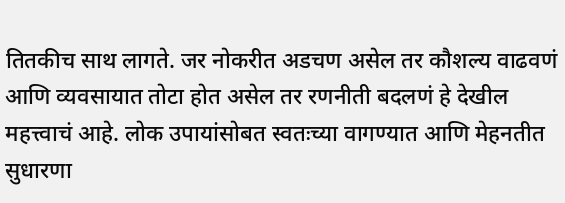तितकीच साथ लागते. जर नोकरीत अडचण असेल तर कौशल्य वाढवणं आणि व्यवसायात तोटा होत असेल तर रणनीती बदलणं हे देखील महत्त्वाचं आहे. लोक उपायांसोबत स्वतःच्या वागण्यात आणि मेहनतीत सुधारणा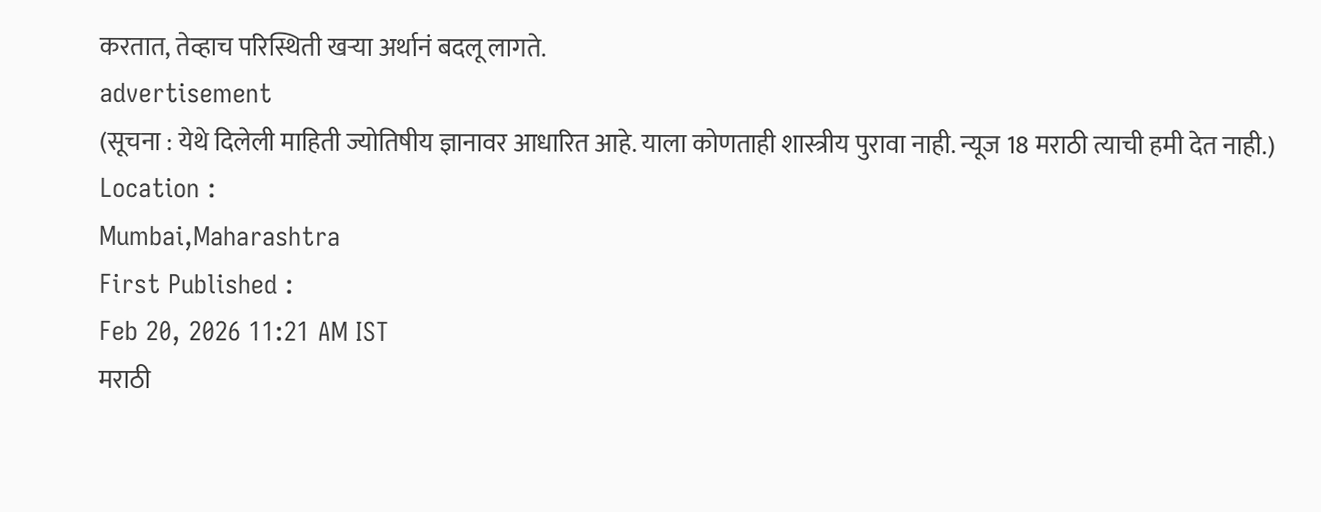करतात, तेव्हाच परिस्थिती खऱ्या अर्थानं बदलू लागते.
advertisement
(सूचना : येथे दिलेली माहिती ज्योतिषीय ज्ञानावर आधारित आहे. याला कोणताही शास्त्रीय पुरावा नाही. न्यूज 18 मराठी त्याची हमी देत नाही.)
Location :
Mumbai,Maharashtra
First Published :
Feb 20, 2026 11:21 AM IST
मराठी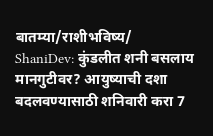बातम्या/राशीभविष्य/
ShaniDev: कुंडलीत शनी बसलाय मानगुटीवर? आयुष्याची दशा बदलवण्यासाठी शनिवारी करा 7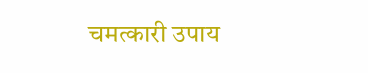चमत्कारी उपाय